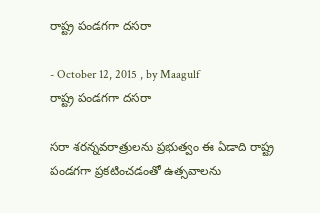రాష్ట్ర పండగగా దసరా

- October 12, 2015 , by Maagulf
రాష్ట్ర పండగగా దసరా

సరా శరన్నవరాత్రులను ప్రభుత్వం ఈ ఏడాది రాష్ట్ర పండగగా ప్రకటించడంతో ఉత్సవాలను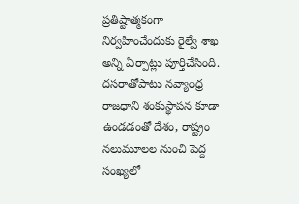ప్రతిష్టాత్మకంగా నిర్వహించేందుకు రైల్వే శాఖ అన్ని ఏర్పాట్లు పూర్తిచేసింది. దసరాతోపాటు నవ్యాంధ్ర రాజధాని శంకుస్థాపన కూడా ఉండడంతో దేశం, రాష్ట్రం నలుమూలల నుంచి పెద్ద సంఖ్యలో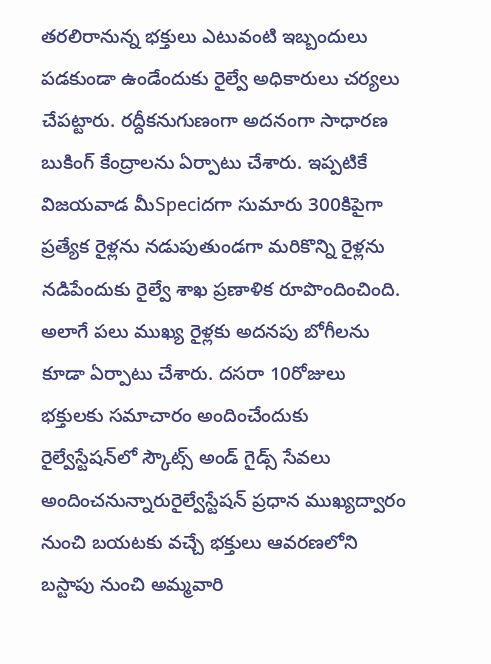తరలిరానున్న భక్తులు ఎటువంటి ఇబ్బందులు పడకుండా ఉండేందుకు రైల్వే అధికారులు చర్యలు చేపట్టారు. రద్దీకనుగుణంగా అదనంగా సాధారణ బుకింగ్‌ కేంద్రాలను ఏర్పాటు చేశారు. ఇప్పటికే విజయవాడ మీSpeciదగా సుమారు 300కిపైగా ప్రత్యేక రైళ్లను నడుపుతుండగా మరికొన్ని రైళ్లను నడిపేందుకు రైల్వే శాఖ ప్రణాళిక రూపొందించింది. అలాగే పలు ముఖ్య రైళ్లకు అదనపు బోగీలను కూడా ఏర్పాటు చేశారు. దసరా 10రోజులు భక్తులకు సమాచారం అందించేందుకు రైల్వేస్టేషన్‌లో స్కౌట్స్‌ అండ్‌ గైడ్స్‌ సేవలు అందించనున్నారురైల్వేస్టేషన్‌ ప్రధాన ముఖ్యద్వారం నుంచి బయటకు వచ్చే భక్తులు ఆవరణలోని బస్టాపు నుంచి అమ్మవారి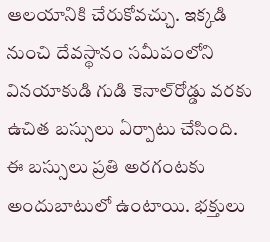ఆలయానికి చేరుకోవచ్చు. ఇక్కడి నుంచి దేవస్థానం సమీపంలోని వినయాకుడి గుడి కెనాల్‌రోడ్డు వరకు ఉచిత బస్సులు ఏర్పాటు చేసింది. ఈ బస్సులు ప్రతి అరగంటకు అందుబాటులో ఉంటాయి. భక్తులు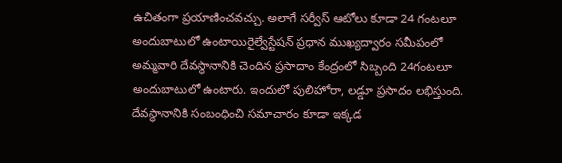ఉచితంగా ప్రయాణించవచ్చు. అలాగే సర్వీస్‌ ఆటోలు కూడా 24 గంటలూ అందుబాటులో ఉంటాయిరైల్వేస్టేషన్‌ ప్రధాన ముఖ్యద్వారం సమీపంలో అమ్మవారి దేవస్థానానికి చెందిన ప్రసాదాం కేంద్రంలో సిబ్బంది 24గంటలూ అందుబాటులో ఉంటారు. ఇందులో పులిహోరా, లడ్డూ ప్రసాదం లభిస్తుంది. దేవస్థానానికి సంబంధించి సమాచారం కూడా ఇక్కడ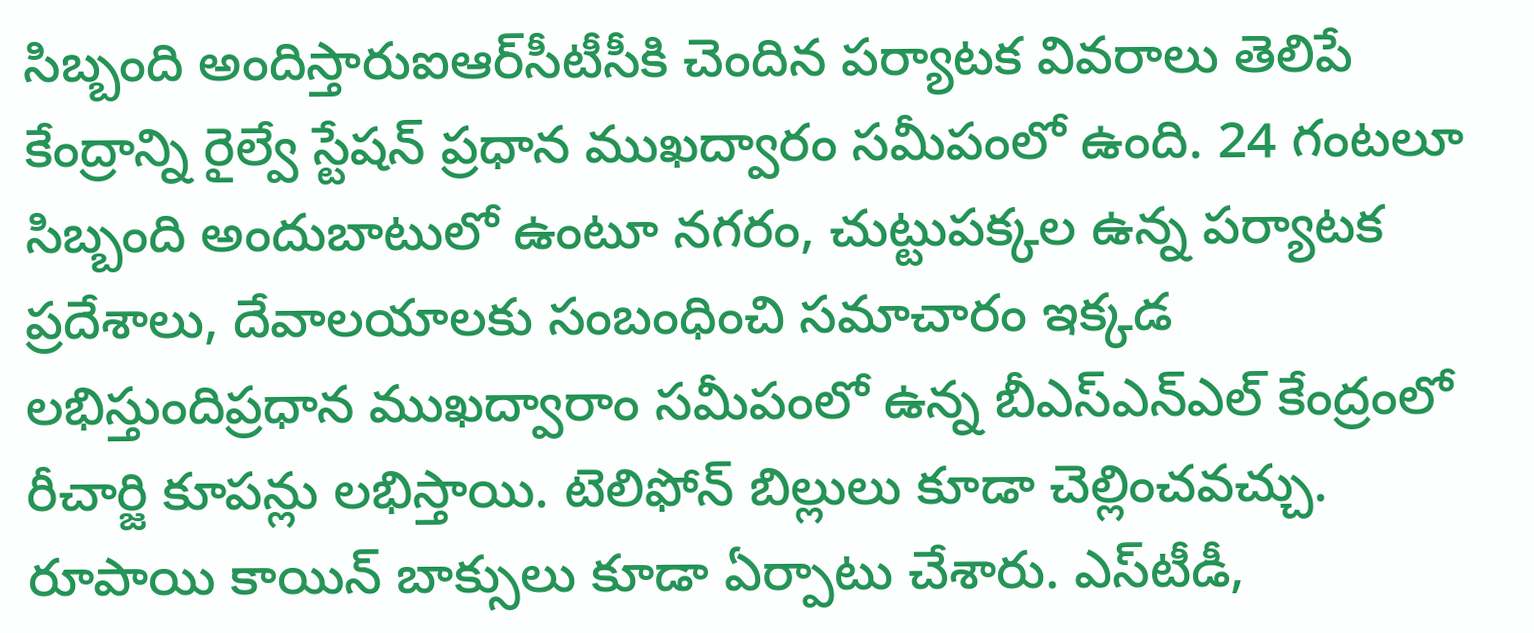సిబ్బంది అందిస్తారుఐఆర్‌సీటీసీకి చెందిన పర్యాటక వివరాలు తెలిపే కేంద్రాన్ని రైల్వే స్టేషన్‌ ప్రధాన ముఖద్వారం సమీపంలో ఉంది. 24 గంటలూ సిబ్బంది అందుబాటులో ఉంటూ నగరం, చుట్టుపక్కల ఉన్న పర్యాటక ప్రదేశాలు, దేవాలయాలకు సంబంధించి సమాచారం ఇక్కడ లభిస్తుందిప్రధాన ముఖద్వారాం సమీపంలో ఉన్న బీఎస్‌ఎన్‌ఎల్‌ కేంద్రంలో రీచార్జి కూపన్లు లభిస్తాయి. టెలిఫోన్‌ బిల్లులు కూడా చెల్లించవచ్చు. రూపాయి కాయిన్‌ బాక్సులు కూడా ఏర్పాటు చేశారు. ఎస్‌టీడీ,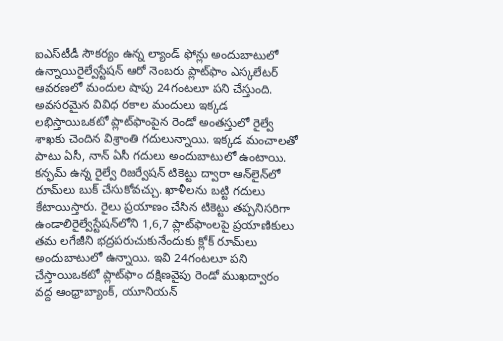ఐఎస్‌టీడీ సౌకర్యం ఉన్న ల్యాండ్‌ ఫోన్లు అందుబాటులో ఉన్నాయిరైల్వేస్టేషన్‌ ఆరో నెంబరు ప్లాట్‌ఫాం ఎస్కలేటర్‌ ఆవరణలో మందుల షాపు 24గంటలూ పని చేస్తుంది. అవసరమైన వివిధ రకాల మందులు ఇక్కడ లభిస్తాయిఒకటో ప్లాట్‌ఫాంపైన రెండో అంతస్తులో రైల్వే శాఖకు చెందిన విశ్రాంతి గదులున్నాయి. ఇక్కడ మంచాలతో పాటు ఏసీ, నాన్‌ ఏసీ గదులు అందుబాటులో ఉంటాయి. కన్ఫమ్‌ ఉన్న రైల్వే రిజర్వేషన్‌ టికెట్టు ద్వారా ఆన్‌లైన్‌లో రూమ్‌లు బుక్‌ చేసుకోవచ్చు. ఖాళీలను బట్టి గదులు కేటాయిస్తారు. రైలు ప్రయాణం చేసిన టికెట్టు తప్పనిసరిగా ఉండాలిరైల్వేస్టేషన్‌లోని 1,6,7 ప్లాట్‌ఫాంలపై ప్రయాణికులు తమ లగేజీని భద్రపరుచుకునేందుకు క్లోక్‌ రూమ్‌లు అందుబాటులో ఉన్నాయి. ఇవి 24గంటలూ పని చేస్తాయిఒకటో ప్లాట్‌ఫాం దక్షిణవైపు రెండో ముఖద్వారం వద్ద ఆంధ్రాబ్యాంక్‌, యూనియన్‌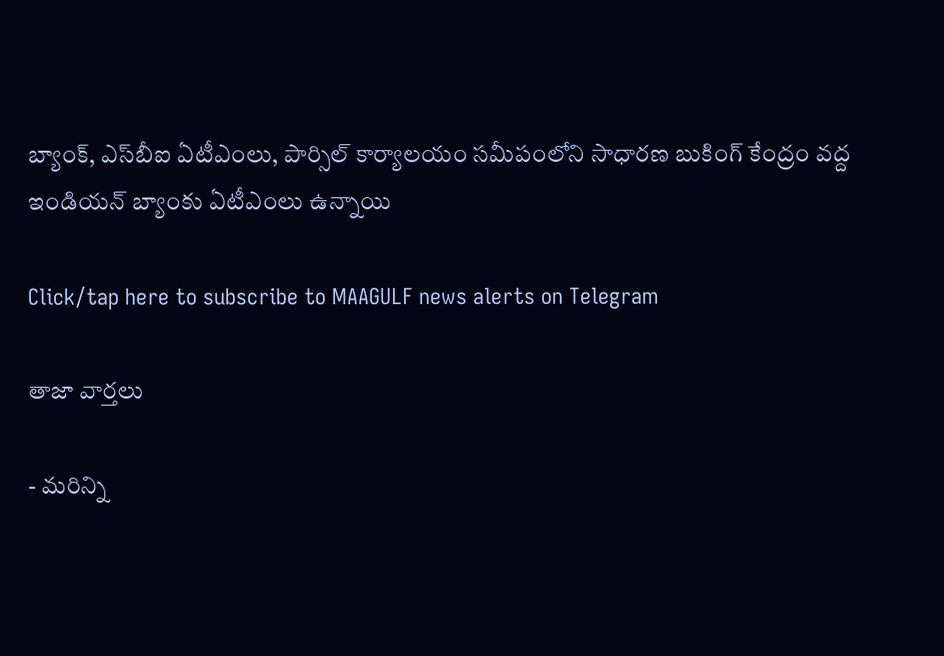బ్యాంక్‌, ఎస్‌బీఐ ఏటీఎంలు, పార్సిల్‌ కార్యాలయం సమీపంలోని సాధారణ బుకింగ్‌ కేంద్రం వద్ద ఇండియన్‌ బ్యాంకు ఏటీఎంలు ఉన్నాయి

Click/tap here to subscribe to MAAGULF news alerts on Telegram

తాజా వార్తలు

- మరిన్ని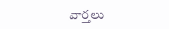వార్తలు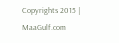Copyrights 2015 | MaaGulf.com